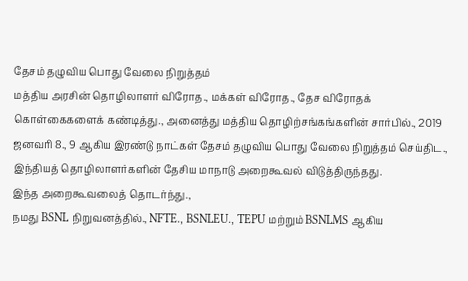தேசம் தழுவிய பொது வேலை நிறுத்தம்
மத்திய அரசின் தொழிலாளர் விரோத., மக்கள் விரோத., தேச விரோதக் கொள்கைகளைக் கண்டித்து., அனைத்து மத்திய தொழிற்சங்கங்களின் சார்பில்., 2019 ஜனவரி 8., 9 ஆகிய இரண்டு நாட்கள் தேசம் தழுவிய பொது வேலை நிறுத்தம் செய்திட., இந்தியத் தொழிலாளர்களின் தேசிய மாநாடு அறைகூவல் விடுத்திருந்தது.
இந்த அறைகூவலைத் தொடர்ந்து.,
நமது BSNL நிறுவனத்தில்., NFTE., BSNLEU., TEPU மற்றும் BSNLMS ஆகிய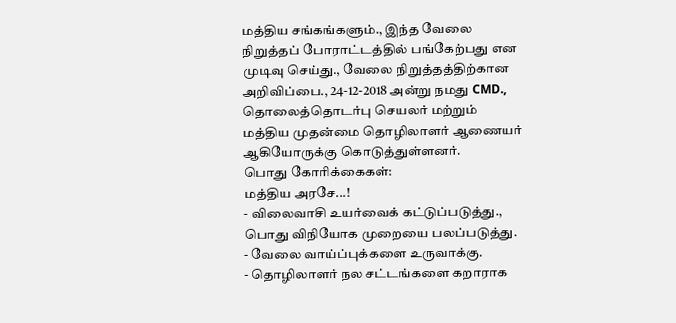மத்திய சங்கங்களும்., இந்த வேலை நிறுத்தப் போராட்டத்தில் பங்கேற்பது என முடிவு செய்து., வேலை நிறுத்தத்திற்கான அறிவிப்பை., 24-12-2018 அன்று நமது CMD., தொலைத்தொடர்பு செயலர் மற்றும் மத்திய முதன்மை தொழிலாளர் ஆணையர் ஆகியோருக்கு கொடுத்துள்ளனர்.
பொது கோரிக்கைகள்:
மத்திய அரசே...!
- விலைவாசி உயர்வைக் கட்டுப்படுத்து., பொது விநியோக முறையை பலப்படுத்து.
- வேலை வாய்ப்புக்களை உருவாக்கு.
- தொழிலாளர் நல சட்டங்களை கறாராக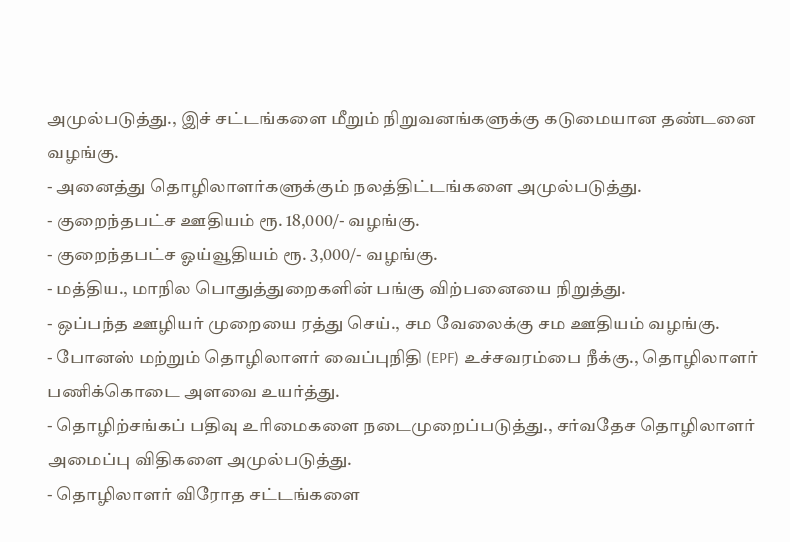அமுல்படுத்து., இச் சட்டங்களை மீறும் நிறுவனங்களுக்கு கடுமையான தண்டனை வழங்கு.
- அனைத்து தொழிலாளர்களுக்கும் நலத்திட்டங்களை அமுல்படுத்து.
- குறைந்தபட்ச ஊதியம் ரூ. 18,000/- வழங்கு.
- குறைந்தபட்ச ஓய்வூதியம் ரூ. 3,000/- வழங்கு.
- மத்திய., மாநில பொதுத்துறைகளின் பங்கு விற்பனையை நிறுத்து.
- ஒப்பந்த ஊழியர் முறையை ரத்து செய்., சம வேலைக்கு சம ஊதியம் வழங்கு.
- போனஸ் மற்றும் தொழிலாளர் வைப்புநிதி (EPF) உச்சவரம்பை நீக்கு., தொழிலாளர் பணிக்கொடை அளவை உயர்த்து.
- தொழிற்சங்கப் பதிவு உரிமைகளை நடைமுறைப்படுத்து., சர்வதேச தொழிலாளர் அமைப்பு விதிகளை அமுல்படுத்து.
- தொழிலாளர் விரோத சட்டங்களை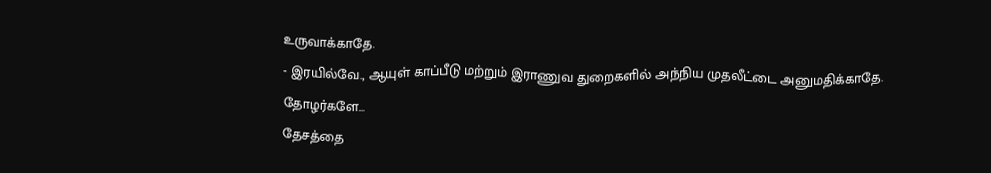உருவாக்காதே.
- இரயில்வே., ஆயுள் காப்பீடு மற்றும் இராணுவ துறைகளில் அந்நிய முதலீட்டை அனுமதிக்காதே.
தோழர்களே...
தேசத்தை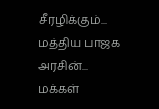சீரழிக்கும்... மத்திய பாஜக அரசின்...
மக்கள்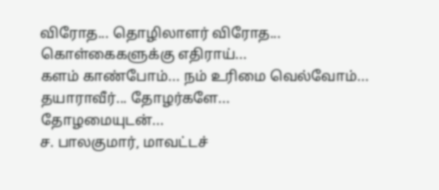விரோத... தொழிலாளர் விரோத...
கொள்கைகளுக்கு எதிராய்...
களம் காண்போம்... நம் உரிமை வெல்வோம்...
தயாராவீர்... தோழர்களே...
தோழமையுடன்...
ச. பாலகுமார், மாவட்டச்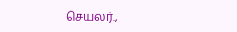செயலர்.,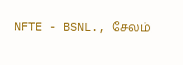NFTE - BSNL., சேலம்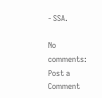- SSA.

No comments:
Post a Comment